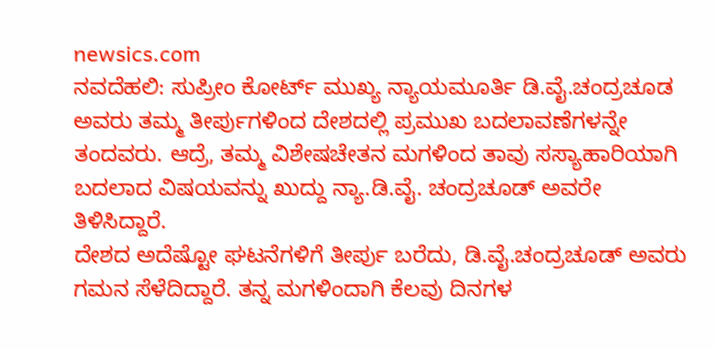newsics.com
ನವದೆಹಲಿ: ಸುಪ್ರೀಂ ಕೋರ್ಟ್ ಮುಖ್ಯ ನ್ಯಾಯಮೂರ್ತಿ ಡಿ.ವೈ.ಚಂದ್ರಚೂಡ ಅವರು ತಮ್ಮ ತೀರ್ಪುಗಳಿಂದ ದೇಶದಲ್ಲಿ ಪ್ರಮುಖ ಬದಲಾವಣೆಗಳನ್ನೇ ತಂದವರು. ಆದ್ರೆ, ತಮ್ಮ ವಿಶೇಷಚೇತನ ಮಗಳಿಂದ ತಾವು ಸಸ್ಯಾಹಾರಿಯಾಗಿ ಬದಲಾದ ವಿಷಯವನ್ನು ಖುದ್ದು ನ್ಯಾ.ಡಿ.ವೈ. ಚಂದ್ರಚೂಡ್ ಅವರೇ ತಿಳಿಸಿದ್ದಾರೆ.
ದೇಶದ ಅದೆಷ್ಟೋ ಘಟನೆಗಳಿಗೆ ತೀರ್ಪು ಬರೆದು, ಡಿ.ವೈ.ಚಂದ್ರಚೂಡ್ ಅವರು ಗಮನ ಸೆಳೆದಿದ್ದಾರೆ. ತನ್ನ ಮಗಳಿಂದಾಗಿ ಕೆಲವು ದಿನಗಳ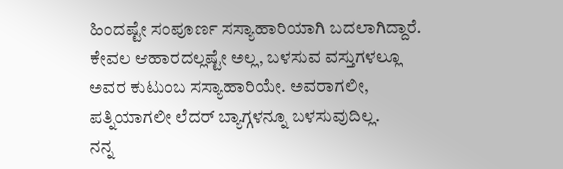ಹಿಂದಷ್ಟೇ ಸಂಪೂರ್ಣ ಸಸ್ಯಾಹಾರಿಯಾಗಿ ಬದಲಾಗಿದ್ದಾರೆ. ಕೇವಲ ಆಹಾರದಲ್ಲಷ್ಟೇ ಅಲ್ಲ, ಬಳಸುವ ವಸ್ತುಗಳಲ್ಲೂ ಅವರ ಕುಟುಂಬ ಸಸ್ಯಾಹಾರಿಯೇ. ಅವರಾಗಲೀ, ಪತ್ನಿಯಾಗಲೀ ಲೆದರ್ ಬ್ಯಾಗ್ಗಳನ್ನೂ ಬಳಸುವುದಿಲ್ಲ.
ನನ್ನ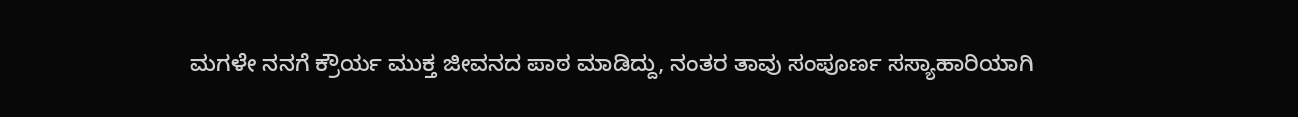ಮಗಳೇ ನನಗೆ ಕ್ರೌರ್ಯ ಮುಕ್ತ ಜೀವನದ ಪಾಠ ಮಾಡಿದ್ದು, ನಂತರ ತಾವು ಸಂಪೂರ್ಣ ಸಸ್ಯಾಹಾರಿಯಾಗಿ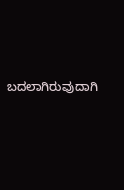ಬದಲಾಗಿರುವುದಾಗಿ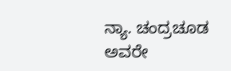ನ್ಯಾ. ಚಂದ್ರಚೂಡ ಅವರೇ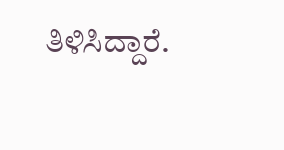ತಿಳಿಸಿದ್ದಾರೆ.